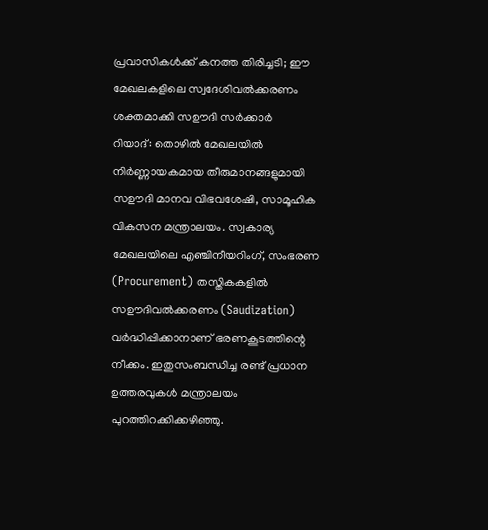പ്രവാസികൾക്ക് കനത്ത തിരിച്ചടി; ഈ മേഖലകളിലെ സ്വദേശിവൽക്കരണം ശക്തമാക്കി സഊദി സർക്കാർ
റിയാദ്: തൊഴിൽ മേഖലയിൽ നിർണ്ണായകമായ തീരുമാനങ്ങളുമായി സഊദി മാനവ വിഭവശേഷി, സാമൂഹിക വികസന മന്ത്രാലയം. സ്വകാര്യ മേഖലയിലെ എഞ്ചിനീയറിംഗ്, സംഭരണ (Procurement) തസ്തികകളിൽ സഊദിവൽക്കരണം (Saudization) വർദ്ധിപ്പിക്കാനാണ് ഭരണകൂടത്തിന്റെ നീക്കം. ഇതുസംബന്ധിച്ച രണ്ട് പ്രധാന ഉത്തരവുകൾ മന്ത്രാലയം പുറത്തിറക്കിക്കഴിഞ്ഞു.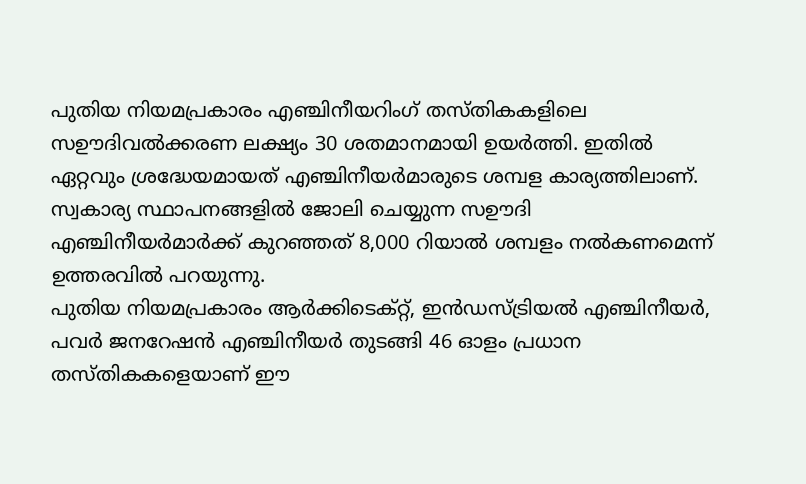പുതിയ നിയമപ്രകാരം എഞ്ചിനീയറിംഗ് തസ്തികകളിലെ സഊദിവൽക്കരണ ലക്ഷ്യം 30 ശതമാനമായി ഉയർത്തി. ഇതിൽ ഏറ്റവും ശ്രദ്ധേയമായത് എഞ്ചിനീയർമാരുടെ ശമ്പള കാര്യത്തിലാണ്. സ്വകാര്യ സ്ഥാപനങ്ങളിൽ ജോലി ചെയ്യുന്ന സഊദി എഞ്ചിനീയർമാർക്ക് കുറഞ്ഞത് 8,000 റിയാൽ ശമ്പളം നൽകണമെന്ന് ഉത്തരവിൽ പറയുന്നു.
പുതിയ നിയമപ്രകാരം ആർക്കിടെക്റ്റ്, ഇൻഡസ്ട്രിയൽ എഞ്ചിനീയർ, പവർ ജനറേഷൻ എഞ്ചിനീയർ തുടങ്ങി 46 ഓളം പ്രധാന തസ്തികകളെയാണ് ഈ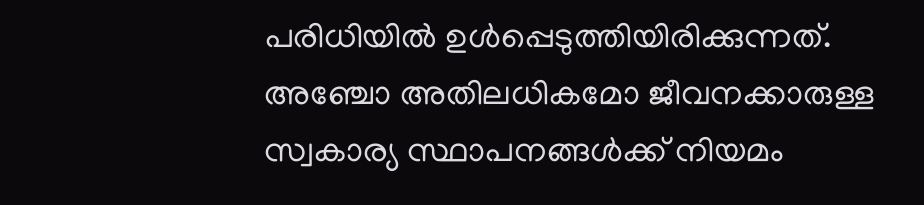പരിധിയിൽ ഉൾപ്പെടുത്തിയിരിക്കുന്നത്. അഞ്ചോ അതിലധികമോ ജീവനക്കാരുള്ള സ്വകാര്യ സ്ഥാപനങ്ങൾക്ക് നിയമം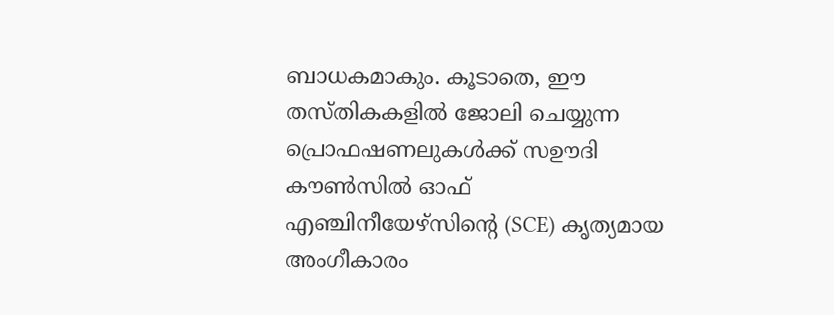ബാധകമാകും. കൂടാതെ, ഈ തസ്തികകളിൽ ജോലി ചെയ്യുന്ന പ്രൊഫഷണലുകൾക്ക് സഊദി കൗൺസിൽ ഓഫ് എഞ്ചിനീയേഴ്സിന്റെ (SCE) കൃത്യമായ അംഗീകാരം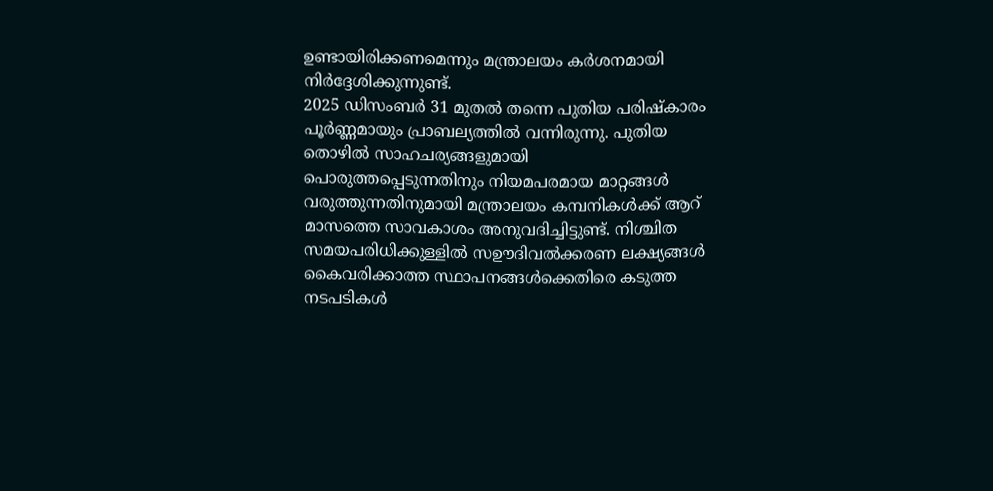ഉണ്ടായിരിക്കണമെന്നും മന്ത്രാലയം കർശനമായി നിർദ്ദേശിക്കുന്നുണ്ട്.
2025 ഡിസംബർ 31 മുതൽ തന്നെ പുതിയ പരിഷ്കാരം പൂർണ്ണമായും പ്രാബല്യത്തിൽ വന്നിരുന്നു. പുതിയ തൊഴിൽ സാഹചര്യങ്ങളുമായി പൊരുത്തപ്പെടുന്നതിനും നിയമപരമായ മാറ്റങ്ങൾ വരുത്തുന്നതിനുമായി മന്ത്രാലയം കമ്പനികൾക്ക് ആറ് മാസത്തെ സാവകാശം അനുവദിച്ചിട്ടുണ്ട്. നിശ്ചിത സമയപരിധിക്കുള്ളിൽ സഊദിവൽക്കരണ ലക്ഷ്യങ്ങൾ കൈവരിക്കാത്ത സ്ഥാപനങ്ങൾക്കെതിരെ കടുത്ത നടപടികൾ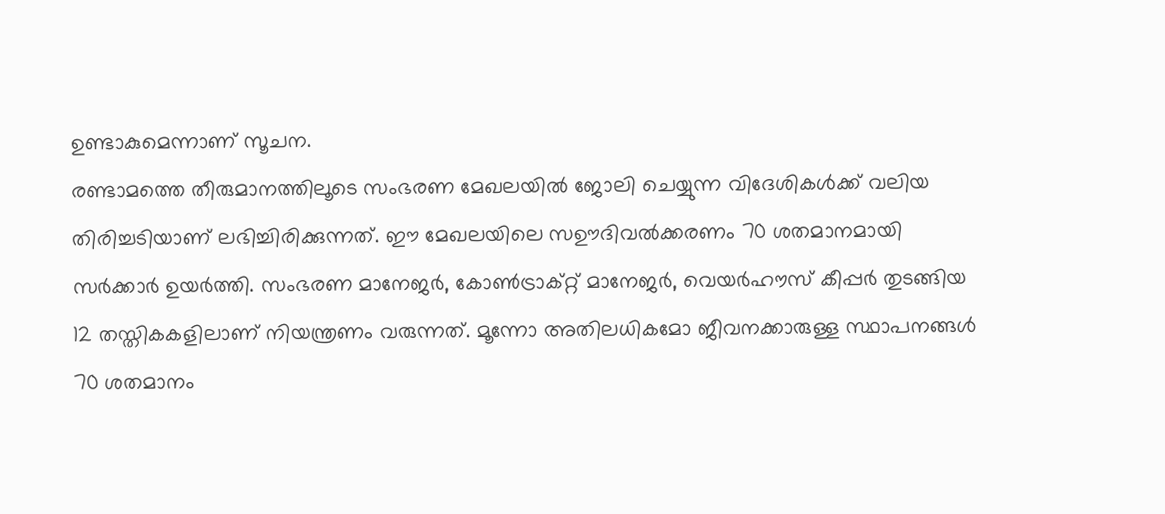ഉണ്ടാകുമെന്നാണ് സൂചന.
രണ്ടാമത്തെ തീരുമാനത്തിലൂടെ സംഭരണ മേഖലയിൽ ജോലി ചെയ്യുന്ന വിദേശികൾക്ക് വലിയ തിരിച്ചടിയാണ് ലഭിച്ചിരിക്കുന്നത്. ഈ മേഖലയിലെ സഊദിവൽക്കരണം 70 ശതമാനമായി സർക്കാർ ഉയർത്തി. സംഭരണ മാനേജർ, കോൺട്രാക്റ്റ് മാനേജർ, വെയർഹൗസ് കീപ്പർ തുടങ്ങിയ 12 തസ്തികകളിലാണ് നിയന്ത്രണം വരുന്നത്. മൂന്നോ അതിലധികമോ ജീവനക്കാരുള്ള സ്ഥാപനങ്ങൾ 70 ശതമാനം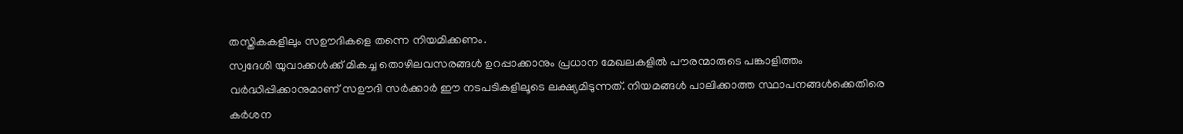തസ്തികകളിലും സഊദികളെ തന്നെ നിയമിക്കണം.
സ്വദേശി യുവാക്കൾക്ക് മികച്ച തൊഴിലവസരങ്ങൾ ഉറപ്പാക്കാനും പ്രധാന മേഖലകളിൽ പൗരന്മാരുടെ പങ്കാളിത്തം വർദ്ധിപ്പിക്കാനുമാണ് സഊദി സർക്കാർ ഈ നടപടികളിലൂടെ ലക്ഷ്യമിടുന്നത്. നിയമങ്ങൾ പാലിക്കാത്ത സ്ഥാപനങ്ങൾക്കെതിരെ കർശന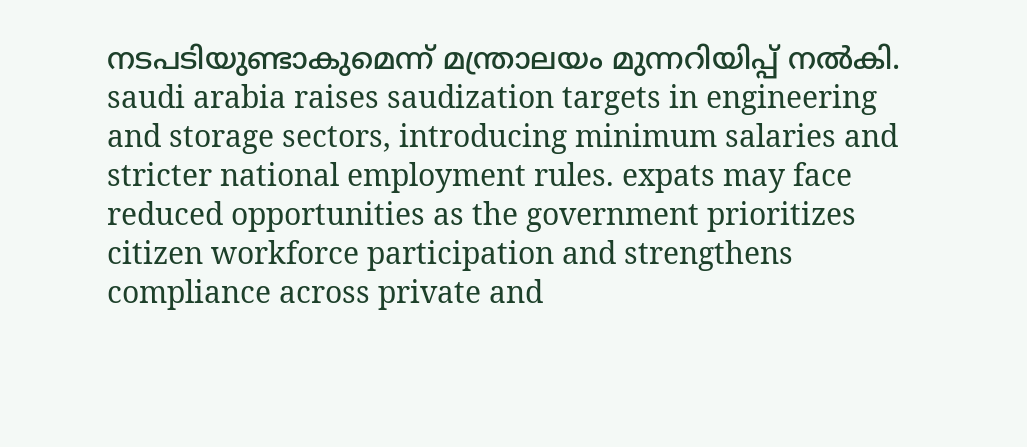നടപടിയുണ്ടാകുമെന്ന് മന്ത്രാലയം മുന്നറിയിപ്പ് നൽകി.
saudi arabia raises saudization targets in engineering and storage sectors, introducing minimum salaries and stricter national employment rules. expats may face reduced opportunities as the government prioritizes citizen workforce participation and strengthens compliance across private and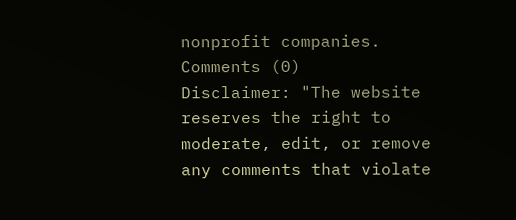nonprofit companies.
Comments (0)
Disclaimer: "The website reserves the right to moderate, edit, or remove any comments that violate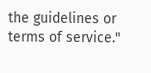the guidelines or terms of service."